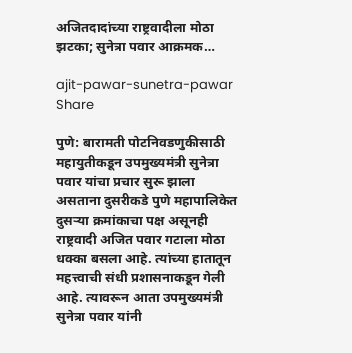अजितदादांच्या राष्ट्रवादीला मोठा झटका; सुनेत्रा पवार आक्रमक…

ajit-pawar-sunetra-pawar
Share

पुणे: बारामती पोटनिवडणुकीसाठी महायुतीकडून उपमुख्यमंत्री सुनेत्रा पवार यांचा प्रचार सुरू झाला असताना दुसरीकडे पुणे महापालिकेत दुसऱ्या क्रमांकाचा पक्ष असूनही राष्ट्रवादी अजित पवार गटाला मोठा धक्का बसला आहे. त्यांच्या हातातून महत्त्वाची संधी प्रशासनाकडून गेली आहे. त्यावरून आता उपमुख्यमंत्री सुनेत्रा पवार यांनी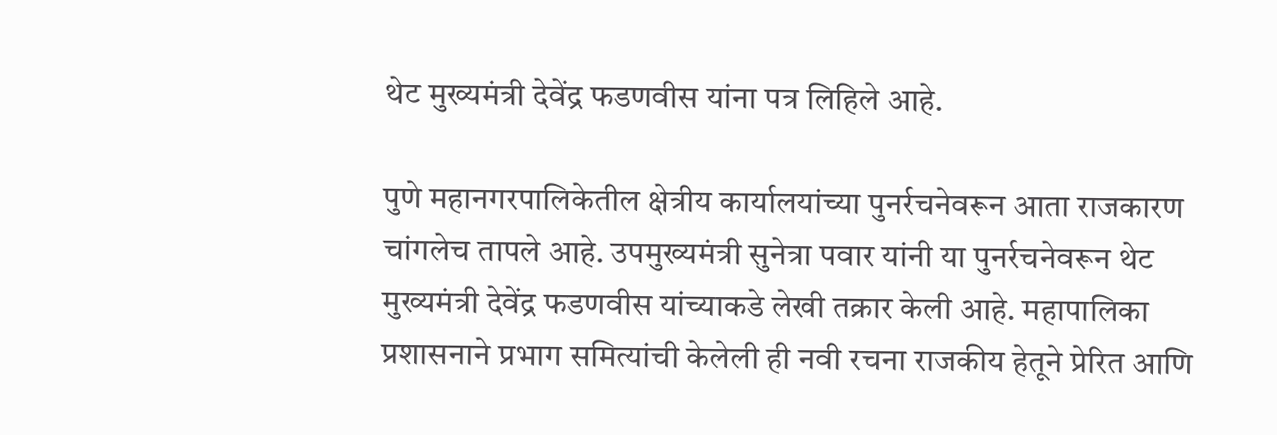थेट मुख्यमंत्री देवेंद्र फडणवीस यांना पत्र लिहिले आहे.

पुणे महानगरपालिकेतील क्षेत्रीय कार्यालयांच्या पुनर्रचनेवरून आता राजकारण चांगलेच तापले आहे. उपमुख्यमंत्री सुनेत्रा पवार यांनी या पुनर्रचनेवरून थेट मुख्यमंत्री देवेंद्र फडणवीस यांच्याकडे लेखी तक्रार केली आहे. महापालिका प्रशासनाने प्रभाग समित्यांची केलेली ही नवी रचना राजकीय हेतूने प्रेरित आणि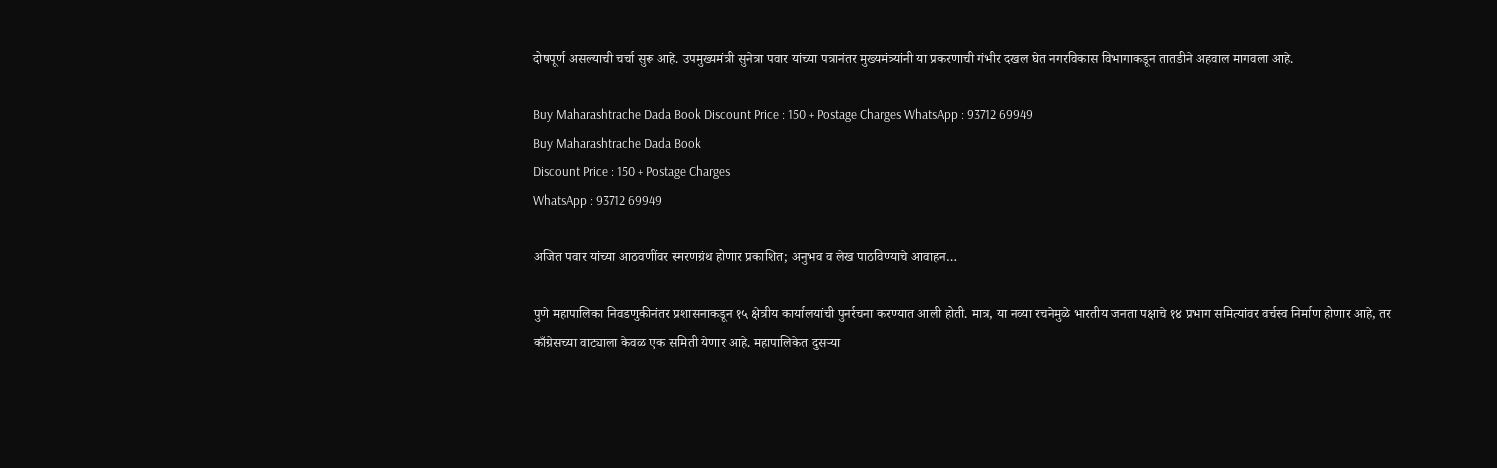दोषपूर्ण असल्याची चर्चा सुरू आहे. उपमुख्यमंत्री सुनेत्रा पवार यांच्या पत्रानंतर मुख्यमंत्र्यांनी या प्रकरणाची गंभीर दखल घेत नगरविकास विभागाकडून तातडीने अहवाल मागवला आहे.

Buy Maharashtrache Dada Book Discount Price : 150 + Postage Charges WhatsApp : 93712 69949
Buy Maharashtrache Dada Book
Discount Price : 150 + Postage Charges
WhatsApp : 93712 69949

अजित पवार यांच्या आठवणींवर स्मरणग्रंथ होणार प्रकाशित; अनुभव व लेख पाठविण्याचे आवाहन…

पुणे महापालिका निवडणुकीनंतर प्रशासनाकडून १५ क्षेत्रीय कार्यालयांची पुनर्रचना करण्यात आली होती. मात्र, या नव्या रचनेमुळे भारतीय जनता पक्षाचे १४ प्रभाग समित्यांवर वर्चस्व निर्माण होणार आहे, तर काँग्रेसच्या वाट्याला केवळ एक समिती येणार आहे. महापालिकेत दुसऱ्या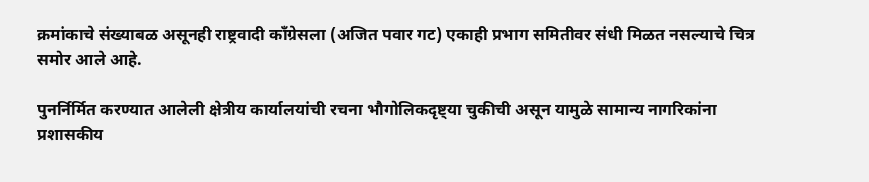क्रमांकाचे संख्याबळ असूनही राष्ट्रवादी काँग्रेसला (अजित पवार गट) एकाही प्रभाग समितीवर संधी मिळत नसल्याचे चित्र समोर आले आहे.

पुनर्निर्मित करण्यात आलेली क्षेत्रीय कार्यालयांची रचना भौगोलिकदृष्ट्या चुकीची असून यामुळे सामान्य नागरिकांना प्रशासकीय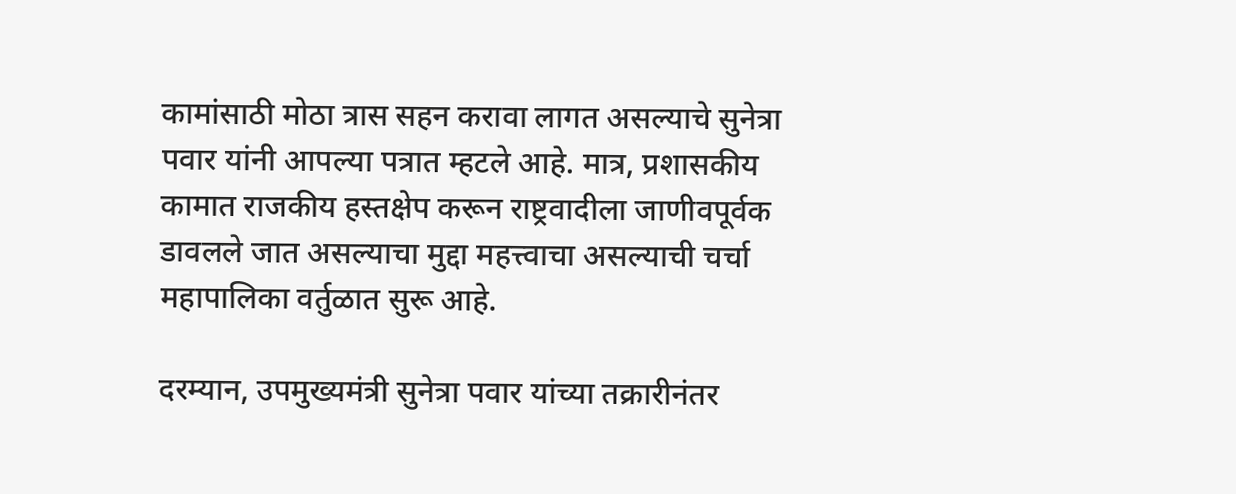कामांसाठी मोठा त्रास सहन करावा लागत असल्याचे सुनेत्रा पवार यांनी आपल्या पत्रात म्हटले आहे. मात्र, प्रशासकीय कामात राजकीय हस्तक्षेप करून राष्ट्रवादीला जाणीवपूर्वक डावलले जात असल्याचा मुद्दा महत्त्वाचा असल्याची चर्चा महापालिका वर्तुळात सुरू आहे.

दरम्यान, उपमुख्यमंत्री सुनेत्रा पवार यांच्या तक्रारीनंतर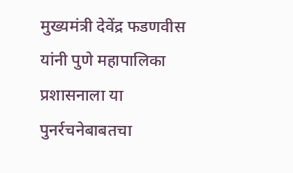मुख्यमंत्री देवेंद्र फडणवीस यांनी पुणे महापालिका प्रशासनाला या पुनर्रचनेबाबतचा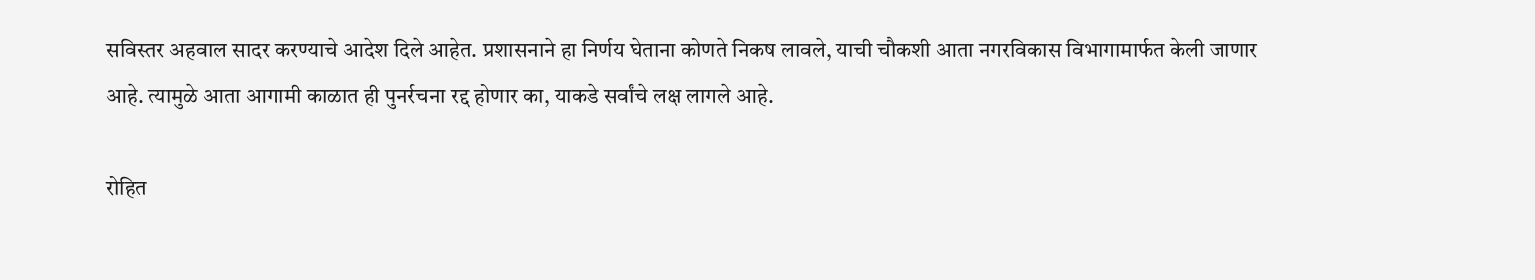सविस्तर अहवाल सादर करण्याचे आदेश दिले आहेत. प्रशासनाने हा निर्णय घेताना कोणते निकष लावले, याची चौकशी आता नगरविकास विभागामार्फत केली जाणार आहे. त्यामुळे आता आगामी काळात ही पुनर्रचना रद्द होणार का, याकडे सर्वांचे लक्ष लागले आहे.

रोहित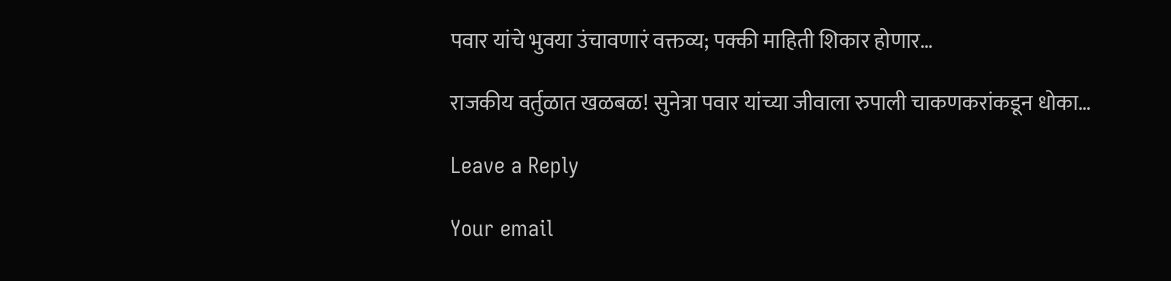पवार यांचे भुवया उंचावणारं वक्तव्य; पक्की माहिती शिकार होणार…

राजकीय वर्तुळात खळबळ! सुनेत्रा पवार यांच्या जीवाला रुपाली चाकणकरांकडून धोका…

Leave a Reply

Your email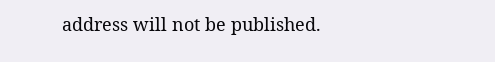address will not be published.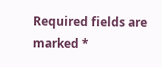Required fields are marked *